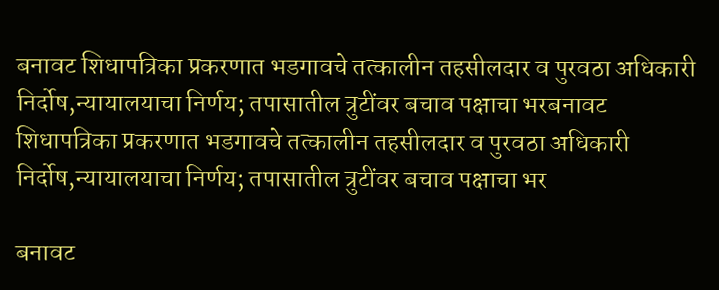बनावट शिधापत्रिका प्रकरणात भडगावचे तत्कालीन तहसीलदार व पुरवठा अधिकारी निर्दोष,न्यायालयाचा निर्णय; तपासातील त्रुटींवर बचाव पक्षाचा भरबनावट शिधापत्रिका प्रकरणात भडगावचे तत्कालीन तहसीलदार व पुरवठा अधिकारी निर्दोष,न्यायालयाचा निर्णय; तपासातील त्रुटींवर बचाव पक्षाचा भर

बनावट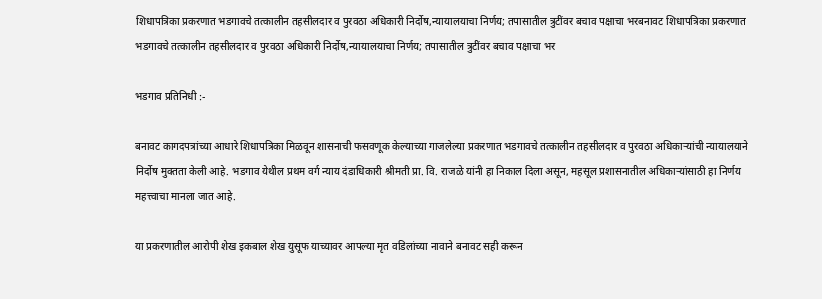शिधापत्रिका प्रकरणात भडगावचे तत्कालीन तहसीलदार व पुरवठा अधिकारी निर्दोष,न्यायालयाचा निर्णय; तपासातील त्रुटींवर बचाव पक्षाचा भरबनावट शिधापत्रिका प्रकरणात भडगावचे तत्कालीन तहसीलदार व पुरवठा अधिकारी निर्दोष,न्यायालयाचा निर्णय; तपासातील त्रुटींवर बचाव पक्षाचा भर

भडगाव प्रतिनिधी :-

बनावट कागदपत्रांच्या आधारे शिधापत्रिका मिळवून शासनाची फसवणूक केल्याच्या गाजलेल्या प्रकरणात भडगावचे तत्कालीन तहसीलदार व पुरवठा अधिकाऱ्यांची न्यायालयाने निर्दोष मुक्तता केली आहे. भडगाव येथील प्रथम वर्ग न्याय दंडाधिकारी श्रीमती प्रा. वि. राजळे यांनी हा निकाल दिला असून, महसूल प्रशासनातील अधिकाऱ्यांसाठी हा निर्णय महत्त्वाचा मानला जात आहे.

या प्रकरणातील आरोपी शेख इकबाल शेख युसूफ याच्यावर आपल्या मृत वडिलांच्या नावाने बनावट सही करून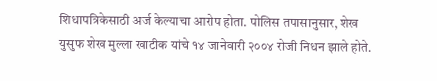शिधापत्रिकेसाठी अर्ज केल्याचा आरोप होता. पोलिस तपासानुसार, शेख युसुफ शेख मुल्ला खाटीक यांचे १४ जानेवारी २००४ रोजी निधन झाले होते.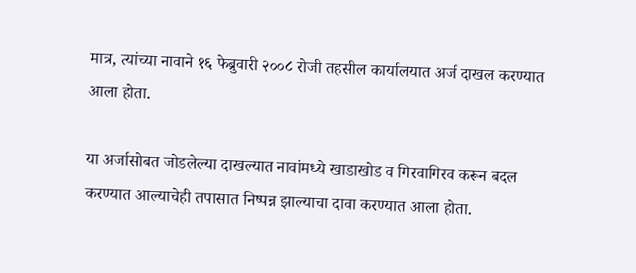मात्र, त्यांच्या नावाने १६ फेब्रुवारी २००८ रोजी तहसील कार्यालयात अर्ज दाखल करण्यात आला होता.

या अर्जासोबत जोडलेल्या दाखल्यात नावांमध्ये खाडाखोड व गिरवागिरव करून बदल करण्यात आल्याचेही तपासात निष्पन्न झाल्याचा दावा करण्यात आला होता.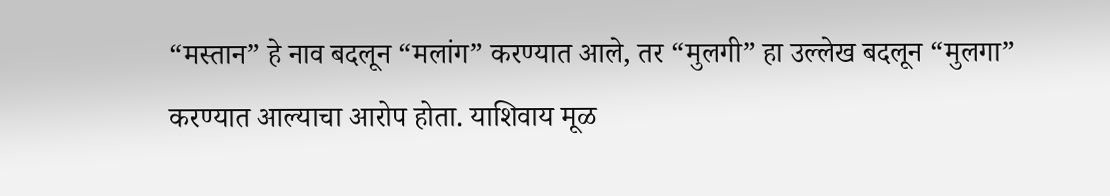“मस्तान” हे नाव बदलून “मलांग” करण्यात आले, तर “मुलगी” हा उल्लेख बदलून “मुलगा” करण्यात आल्याचा आरोप होता. याशिवाय मूळ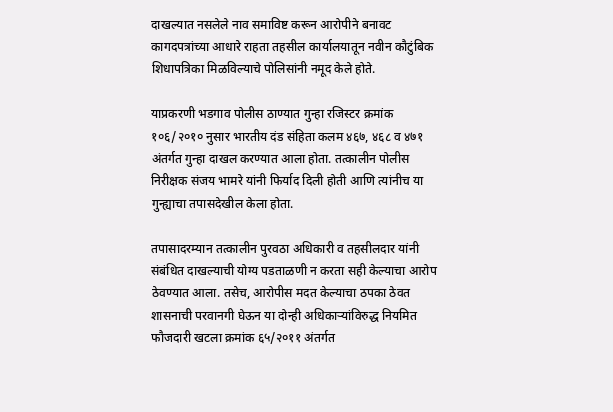दाखल्यात नसलेले नाव समाविष्ट करून आरोपीने बनावट कागदपत्रांच्या आधारे राहता तहसील कार्यालयातून नवीन कौटुंबिक शिधापत्रिका मिळविल्याचे पोलिसांनी नमूद केले होते.

याप्रकरणी भडगाव पोलीस ठाण्यात गुन्हा रजिस्टर क्रमांक १०६/२०१० नुसार भारतीय दंड संहिता कलम ४६७, ४६८ व ४७१ अंतर्गत गुन्हा दाखल करण्यात आला होता. तत्कालीन पोलीस निरीक्षक संजय भामरे यांनी फिर्याद दिली होती आणि त्यांनीच या गुन्ह्याचा तपासदेखील केला होता.

तपासादरम्यान तत्कालीन पुरवठा अधिकारी व तहसीलदार यांनी संबंधित दाखल्याची योग्य पडताळणी न करता सही केल्याचा आरोप ठेवण्यात आला. तसेच, आरोपीस मदत केल्याचा ठपका ठेवत शासनाची परवानगी घेऊन या दोन्ही अधिकाऱ्यांविरुद्ध नियमित फौजदारी खटला क्रमांक ६५/२०११ अंतर्गत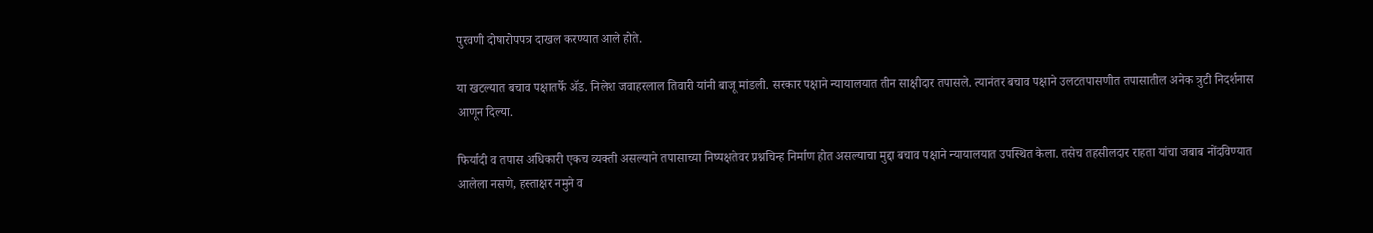पुरवणी दोषारोपपत्र दाखल करण्यात आले होते.

या खटल्यात बचाव पक्षातर्फे ॲड. निलेश जवाहरलाल तिवारी यांनी बाजू मांडली. सरकार पक्षाने न्यायालयात तीन साक्षीदार तपासले. त्यानंतर बचाव पक्षाने उलटतपासणीत तपासातील अनेक त्रुटी निदर्शनास आणून दिल्या.

फिर्यादी व तपास अधिकारी एकच व्यक्ती असल्याने तपासाच्या निष्पक्षतेवर प्रश्नचिन्ह निर्माण होत असल्याचा मुद्दा बचाव पक्षाने न्यायालयात उपस्थित केला. तसेच तहसीलदार राहता यांचा जबाब नोंदविण्यात आलेला नसणे, हस्ताक्षर नमुने व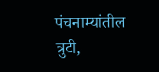पंचनाम्यांतील त्रुटी,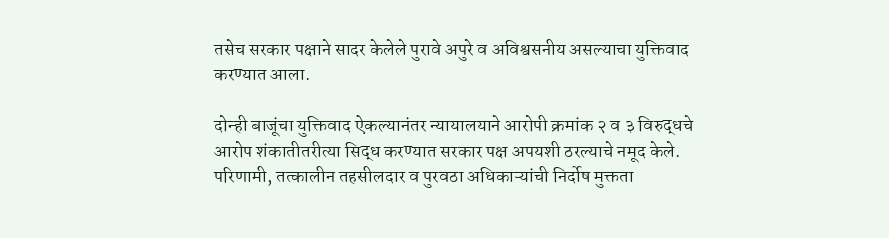तसेच सरकार पक्षाने सादर केलेले पुरावे अपुरे व अविश्वसनीय असल्याचा युक्तिवाद करण्यात आला.

दोन्ही बाजूंचा युक्तिवाद ऐकल्यानंतर न्यायालयाने आरोपी क्रमांक २ व ३ विरुद्धचे आरोप शंकातीतरीत्या सिद्ध करण्यात सरकार पक्ष अपयशी ठरल्याचे नमूद केले. परिणामी, तत्कालीन तहसीलदार व पुरवठा अधिकाऱ्यांची निर्दोष मुक्तता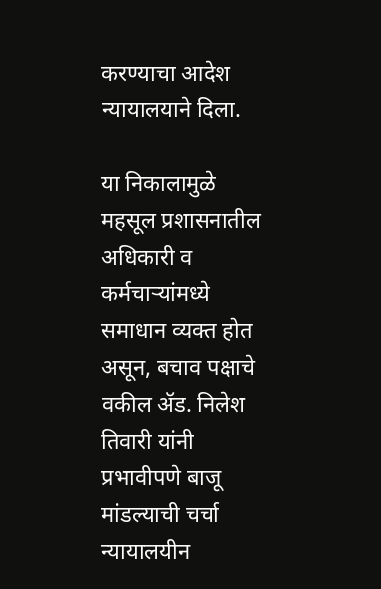करण्याचा आदेश न्यायालयाने दिला.

या निकालामुळे महसूल प्रशासनातील अधिकारी व कर्मचाऱ्यांमध्ये समाधान व्यक्त होत असून, बचाव पक्षाचे वकील ॲड. निलेश तिवारी यांनी प्रभावीपणे बाजू मांडल्याची चर्चा न्यायालयीन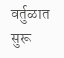वर्तुळात सुरू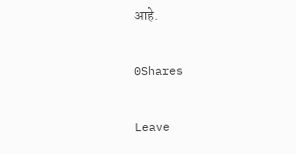आहे.

0Shares

Leave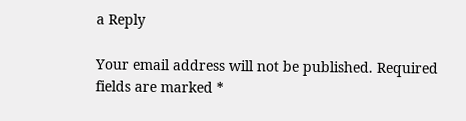a Reply

Your email address will not be published. Required fields are marked *